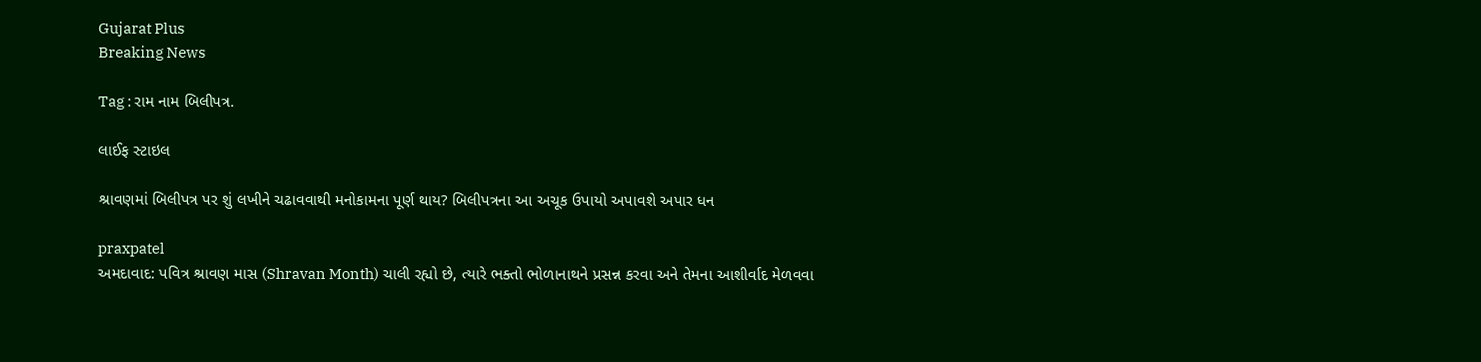Gujarat Plus
Breaking News

Tag : રામ નામ બિલીપત્ર.

લાઈફ સ્ટાઇલ

શ્રાવણમાં બિલીપત્ર પર શું લખીને ચઢાવવાથી મનોકામના પૂર્ણ થાય? બિલીપત્રના આ અચૂક ઉપાયો અપાવશે અપાર ધન

praxpatel
અમદાવાદ: પવિત્ર શ્રાવણ માસ (Shravan Month) ચાલી રહ્યો છે, ત્યારે ભક્તો ભોળાનાથને પ્રસન્ન કરવા અને તેમના આશીર્વાદ મેળવવા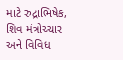માટે રુદ્રાભિષેક, શિવ મંત્રોચ્ચાર અને વિવિધ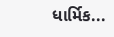ધાર્મિક...